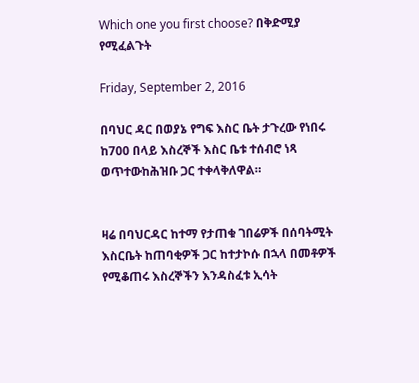Which one you first choose? በቅድሚያ የሚፈልጉት

Friday, September 2, 2016

በባህር ዳር በወያኔ የግፍ እስር ቤት ታጉረው የነበሩ ከ700 በላይ እስረኞች እስር ቤቱ ተሰብሮ ነጻ ወጥተውከሕዝቡ ጋር ተቀላቅለዋል።


ዛሬ በባህርዳር ከተማ የታጠቁ ገበሬዎች በሰባትሚት እስርቤት ከጠባቂዎች ጋር ከተታኮሱ በኋላ በመቶዎች የሚቆጠሩ እስረኞችን እንዳስፈቱ ኢሳት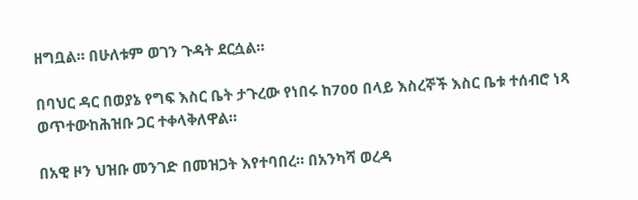ዘግቧል። በሁለቱም ወገን ጉዳት ደርሷል።

በባህር ዳር በወያኔ የግፍ እስር ቤት ታጉረው የነበሩ ከ700 በላይ እስረኞች እስር ቤቱ ተሰብሮ ነጻ ወጥተውከሕዝቡ ጋር ተቀላቅለዋል።

በአዊ ዞን ህዝቡ መንገድ በመዝጋት እየተባበረ። በአንካሻ ወረዳ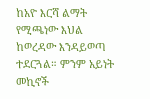ከአዮ እርሻ ልማት የሚጫነው እህል ከወረዳው እንዳይወጣ ተደርጓል። ምንም አይነት መኪኖች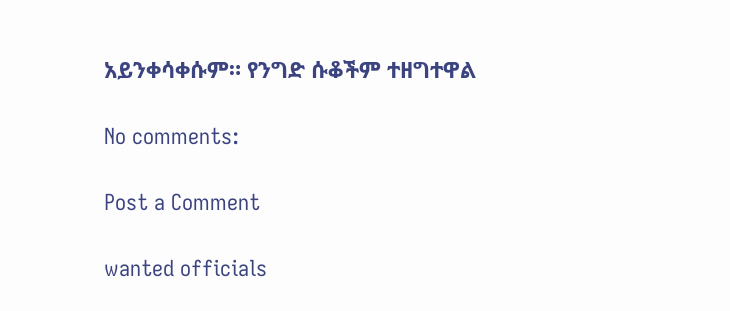አይንቀሳቀሱም። የንግድ ሱቆችም ተዘግተዋል

No comments:

Post a Comment

wanted officials